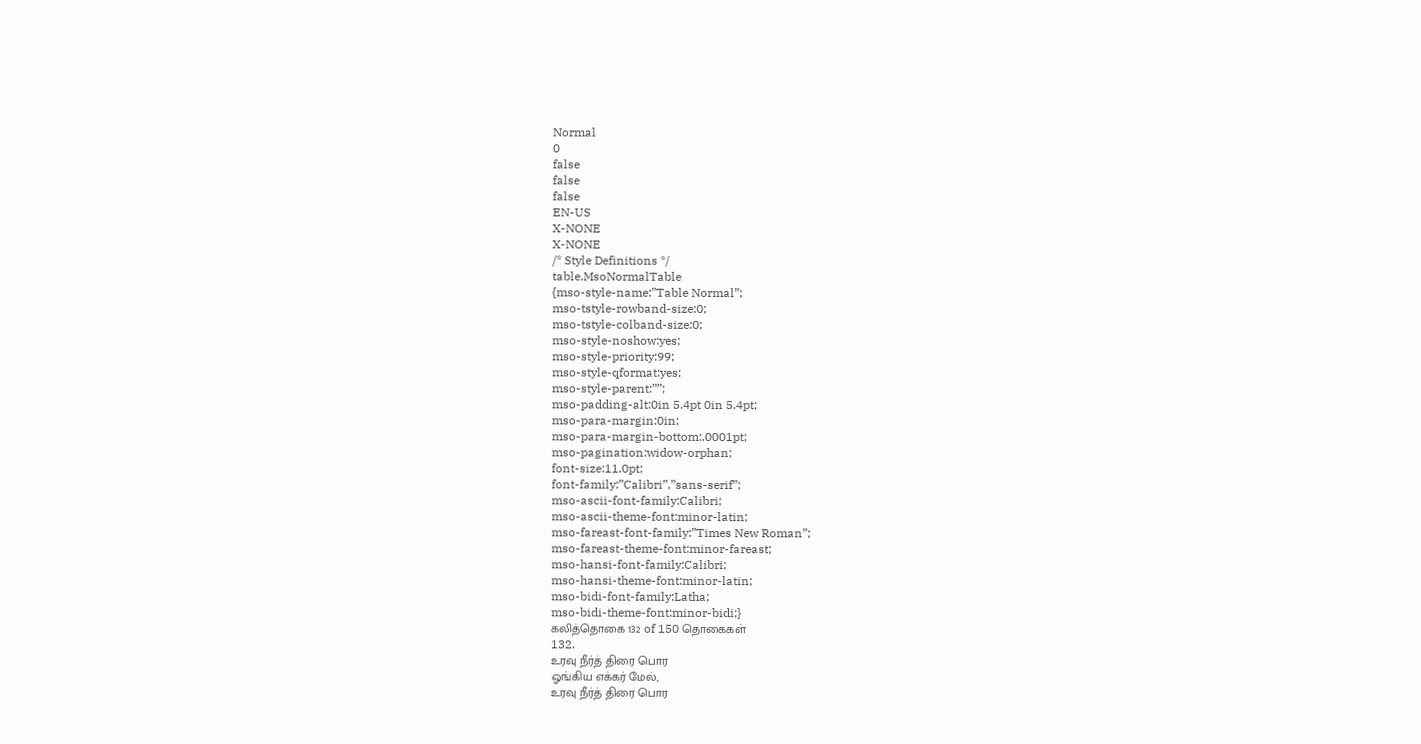Normal
0
false
false
false
EN-US
X-NONE
X-NONE
/* Style Definitions */
table.MsoNormalTable
{mso-style-name:”Table Normal”;
mso-tstyle-rowband-size:0;
mso-tstyle-colband-size:0;
mso-style-noshow:yes;
mso-style-priority:99;
mso-style-qformat:yes;
mso-style-parent:””;
mso-padding-alt:0in 5.4pt 0in 5.4pt;
mso-para-margin:0in;
mso-para-margin-bottom:.0001pt;
mso-pagination:widow-orphan;
font-size:11.0pt;
font-family:”Calibri”,”sans-serif”;
mso-ascii-font-family:Calibri;
mso-ascii-theme-font:minor-latin;
mso-fareast-font-family:”Times New Roman”;
mso-fareast-theme-font:minor-fareast;
mso-hansi-font-family:Calibri;
mso-hansi-theme-font:minor-latin;
mso-bidi-font-family:Latha;
mso-bidi-theme-font:minor-bidi;}
கலித்தொகை 132 of 150 தொகைகள்
132.
உரவு நீர்த் திரை பொர
ஓங்கிய எக்கர் மேல்,
உரவு நீர்த் திரை பொர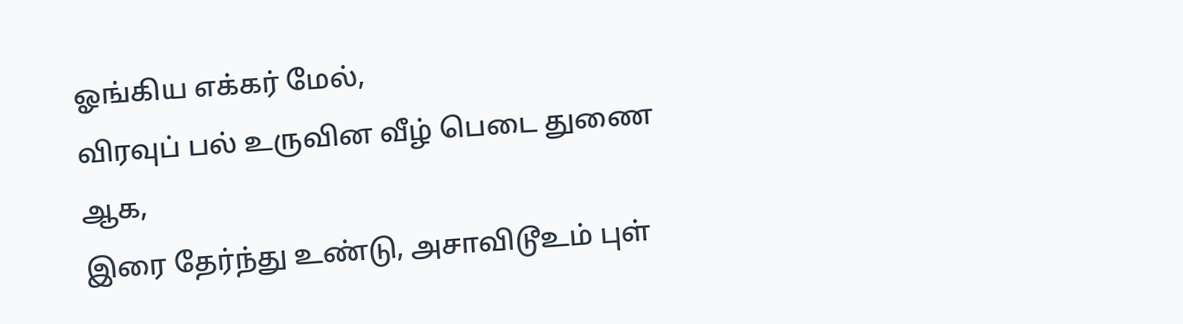ஓங்கிய எக்கர் மேல்,
விரவுப் பல் உருவின வீழ் பெடை துணை ஆக,
இரை தேர்ந்து உண்டு, அசாவிடூஉம் புள்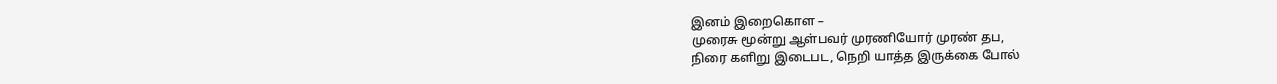இனம் இறைகொள –
முரைசு மூன்று ஆள்பவர் முரணியோர் முரண் தப,
நிரை களிறு இடைபட, நெறி யாத்த இருக்கை போல்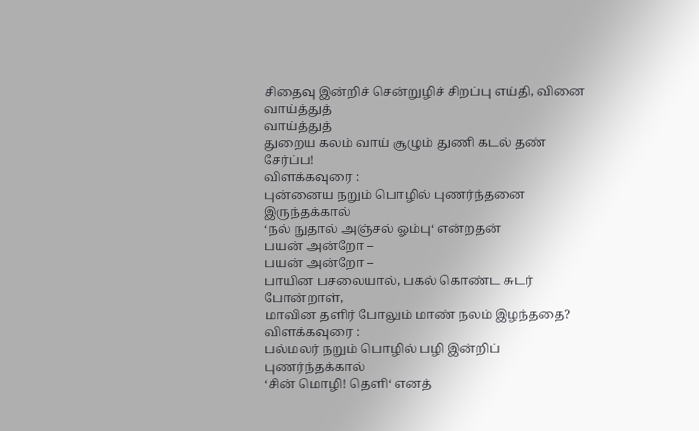சிதைவு இன்றிச் சென்றுழிச் சிறப்பு எய்தி, வினை
வாய்த்துத்
வாய்த்துத்
துறைய கலம் வாய் சூழும் துணி கடல் தண் சேர்ப்ப!
விளக்கவுரை :
புன்னைய நறும் பொழில் புணர்ந்தனை இருந்தக்கால்
‘நல் நுதால் அஞ்சல் ஓம்பு‘ என்றதன்
பயன் அன்றோ –
பயன் அன்றோ –
பாயின பசலையால், பகல் கொண்ட சுடர் போன்றாள்,
மாவின தளிர் போலும் மாண் நலம் இழந்ததை?
விளக்கவுரை :
பல்மலர் நறும் பொழில் பழி இன்றிப் புணர்ந்தக்கால்
‘சின் மொழி! தெளி‘ எனத்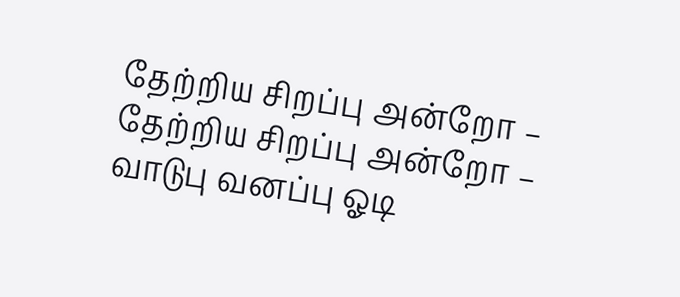தேற்றிய சிறப்பு அன்றோ –
தேற்றிய சிறப்பு அன்றோ –
வாடுபு வனப்பு ஓடி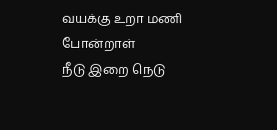வயக்கு உறா மணி போன்றாள்
நீடு இறை நெடு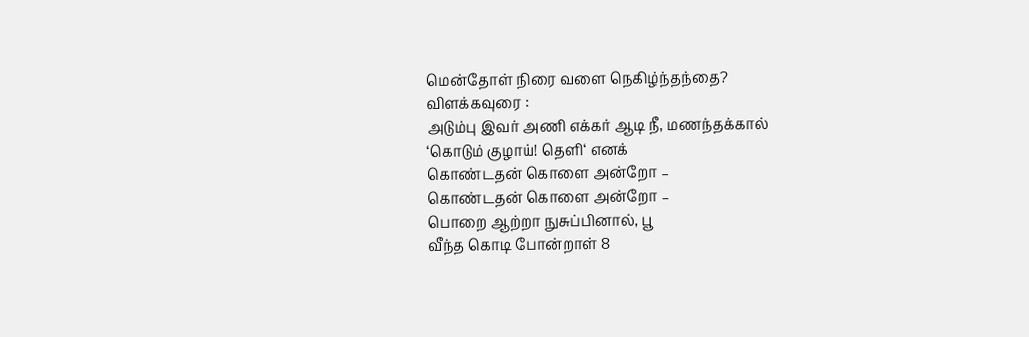மென்தோள் நிரை வளை நெகிழ்ந்தந்தை?
விளக்கவுரை :
அடும்பு இவர் அணி எக்கர் ஆடி நீ, மணந்தக்கால்
‘கொடும் குழாய்! தெளி‘ எனக்
கொண்டதன் கொளை அன்றோ –
கொண்டதன் கொளை அன்றோ –
பொறை ஆற்றா நுசுப்பினால், பூ
வீந்த கொடி போன்றாள் 8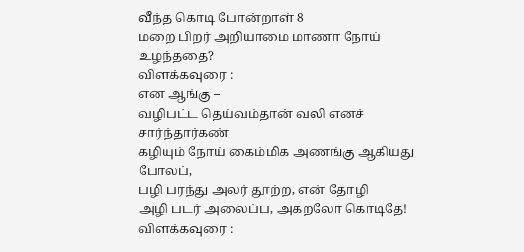வீந்த கொடி போன்றாள் 8
மறை பிறர் அறியாமை மாணா நோய் உழந்ததை?
விளக்கவுரை :
என ஆங்கு –
வழிபட்ட தெய்வம்தான் வலி எனச் சார்ந்தார்கண்
கழியும் நோய் கைம்மிக அணங்கு ஆகியது போலப்,
பழி பரந்து அலர் தூற்ற, என் தோழி
அழி படர் அலைப்ப, அகறலோ கொடிதே!
விளக்கவுரை :